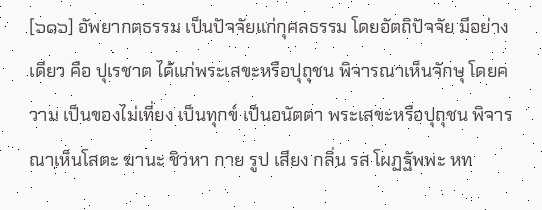[๖๑๖] อัพยากตธรรม เป็นปัจจัยแก่กุศลธรรม โดยอัตถิปัจจัย มีอย่างเดียว คือ ปุเรชาต ได้แก่พระเสขะหรือปุถุชน พิจารณาเห็นจักษุ โดยความ เป็นของไม่เที่ยง เป็นทุกข์ เป็นอนัตตา พระเสขะหรือปุถุชน พิจารณาเห็นโสตะ ฆานะ ชิวหา กาย รูป เสียง กลิ่น รส โผฏฐัพพะ หท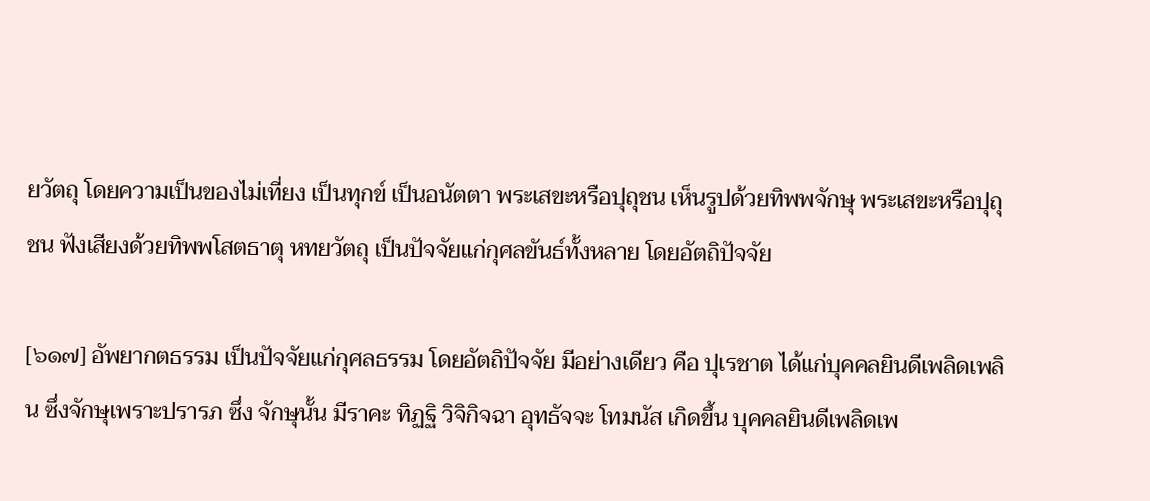ยวัตถุ โดยความเป็นของไม่เที่ยง เป็นทุกข์ เป็นอนัตตา พระเสขะหรือปุถุชน เห็นรูปด้วยทิพพจักษุ พระเสขะหรือปุถุชน ฟังเสียงด้วยทิพพโสตธาตุ หทยวัตถุ เป็นปัจจัยแก่กุศลขันธ์ทั้งหลาย โดยอัตถิปัจจัย

[๖๑๗] อัพยากตธรรม เป็นปัจจัยแก่กุศลธรรม โดยอัตถิปัจจัย มีอย่างเดียว คือ ปุเรชาต ได้แก่บุคคลยินดีเพลิดเพลิน ซึ่งจักษุเพราะปรารภ ซึ่ง จักษุนั้น มีราคะ ทิฏฐิ วิจิกิจฉา อุทธัจจะ โทมนัส เกิดขึ้น บุคคลยินดีเพลิดเพ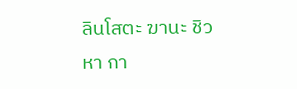ลินโสตะ ฆานะ ชิวหา กา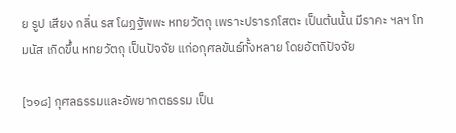ย รูป เสียง กลิ่น รส โผฏฐัพพะ หทยวัตถุ เพราะปรารภโสตะ เป็นต้นนั้น มีราคะ ฯลฯ โทมนัส เกิดขึ้น หทยวัตถุ เป็นปัจจัย แก่อกุศลขันธ์ทั้งหลาย โดยอัตถิปัจจัย

[๖๑๘] กุศลธรรมและอัพยากตธรรม เป็น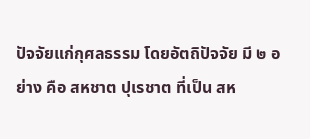ปัจจัยแก่กุศลธรรม โดยอัตถิปัจจัย มี ๒ อย่าง คือ สหชาต ปุเรชาต ที่เป็น สห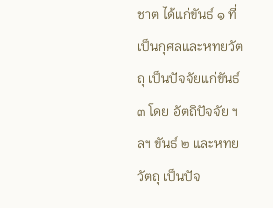ชาต ได้แก่ขันธ์ ๑ ที่เป็นกุศลและหทยวัตถุ เป็นปัจจัยแก่ขันธ์ ๓ โดย อัตถิปัจจัย ฯลฯ ขันธ์ ๒ และหทยวัตถุ เป็นปัจ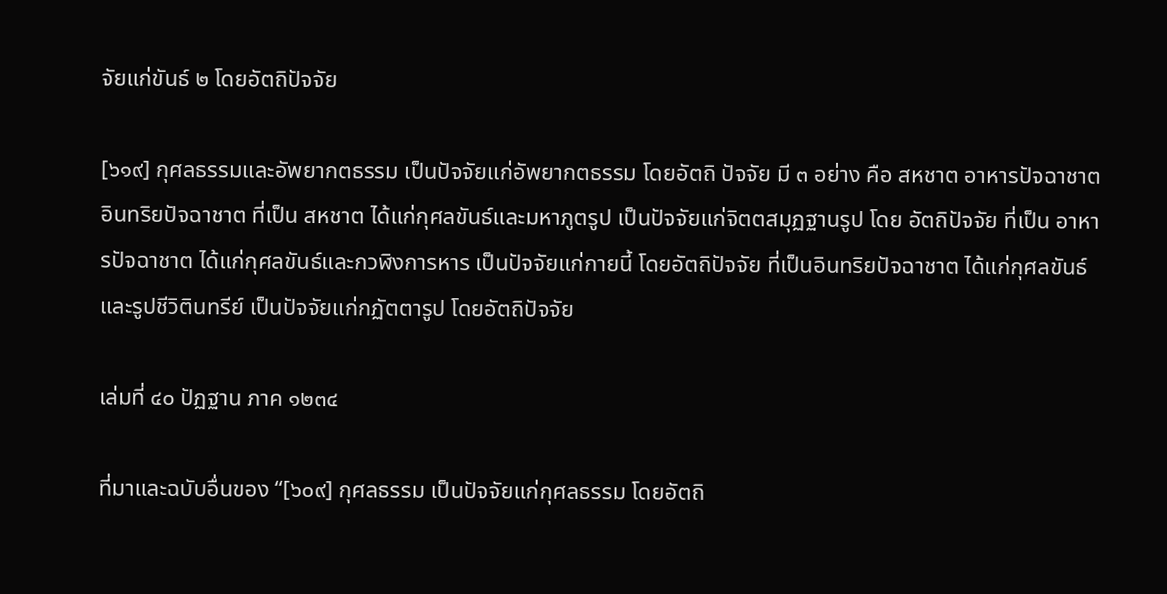จัยแก่ขันธ์ ๒ โดยอัตถิปัจจัย

[๖๑๙] กุศลธรรมและอัพยากตธรรม เป็นปัจจัยแก่อัพยากตธรรม โดยอัตถิ ปัจจัย มี ๓ อย่าง คือ สหชาต อาหารปัจฉาชาต อินทริยปัจฉาชาต ที่เป็น สหชาต ได้แก่กุศลขันธ์และมหาภูตรูป เป็นปัจจัยแก่จิตตสมุฏฐานรูป โดย อัตถิปัจจัย ที่เป็น อาหารปัจฉาชาต ได้แก่กุศลขันธ์และกวฬิงการหาร เป็นปัจจัยแก่กายนี้ โดยอัตถิปัจจัย ที่เป็นอินทริยปัจฉาชาต ได้แก่กุศลขันธ์และรูปชีวิตินทรีย์ เป็นปัจจัยแก่กฏัตตารูป โดยอัตถิปัจจัย

เล่มที่ ๔๐ ปัฏฐาน ภาค ๑๒๓๔

ที่มาและฉบับอื่นของ “[๖๐๙] กุศลธรรม เป็นปัจจัยแก่กุศลธรรม โดยอัตถิ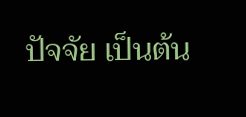ปัจจัย เป็นต้น